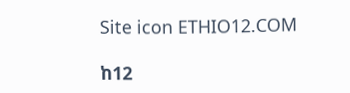Site icon ETHIO12.COM

ከ12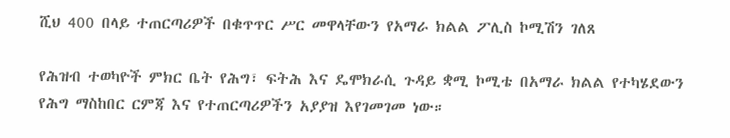ሺህ 400 በላይ ተጠርጣሪዎች በቁጥጥር ሥር መዋላቸውን የአማራ ክልል ፖሊስ ኮሚሽን ገለጸ

የሕዝብ ተወካዮች ምክር ቤት የሕግ፣ ፍትሕ እና ዴሞክራሲ ጉዳይ ቋሚ ኮሚቴ በአማራ ክልል የተካሄደውን የሕግ ማስከበር ርምጃ እና የተጠርጣሪዎችን አያያዝ እየገመገመ ነው።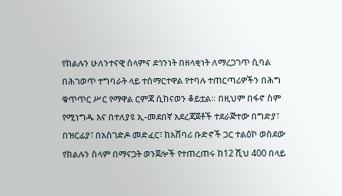የክልሉን ሁለንተናዊ ሰላምና ደኅንነት በዘላቂነት ለማረጋገጥ ሲባል በሕገወጥ ተግባራት ላይ ተሰማርተዋል የተባሉ ተጠርጣሪዎችን በሕግ ቁጥጥር ሥር የማዋል ርምጃ ሲከናወን ቆይቷል። በዚህም በፋኖ ስም የሚነግዱ እና በተለያዩ ኢ-መደበኛ አደረጃጀቶች ተደራጅተው በግድያ፣ በዝርፊያ፣ በአስገድዶ መድፈር፣ ከአሸባሪ ቡድኖች ጋር ተልዕኮ ወስደው የክልሉን ሰላም በማናጋት ወንጀሎች የተጠረጠሩ ከ12 ሺህ 400 በላይ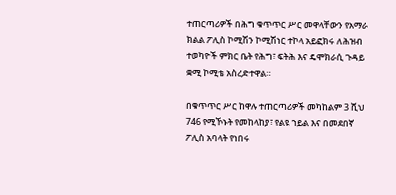ተጠርጣሪዎች በሕግ ቁጥጥር ሥር መዋላቸውን የአማራ ክልል ፖሊስ ኮሚሽን ኮሚሽነር ተኮላ አይፎክሩ ለሕዝብ ተወካዮች ምክር ቤት የሕግ፣ ፍትሕ እና ዴሞክራሲ ጉዳይ ቋሚ ኮሚቴ አስረድተዋል።

በቁጥጥር ሥር ከዋሉ ተጠርጣሪዎች መካከልም 3 ሺህ 746 የሚኾኑት የመከላከያ፣ የልዩ ኀይል እና በመደበኛ ፖሊስ አባላት የነበሩ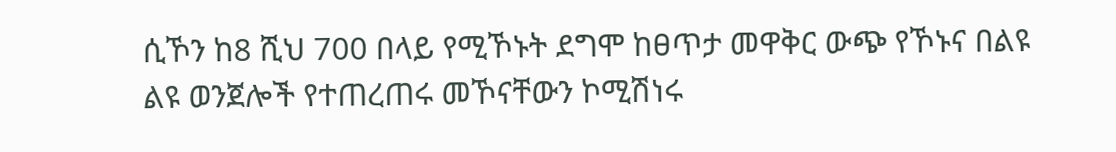ሲኾን ከ8 ሺህ 700 በላይ የሚኾኑት ደግሞ ከፀጥታ መዋቅር ውጭ የኾኑና በልዩ ልዩ ወንጀሎች የተጠረጠሩ መኾናቸውን ኮሚሽነሩ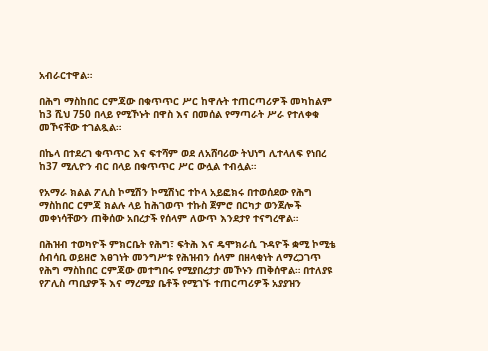አብራርተዋል።

በሕግ ማስከበር ርምጃው በቁጥጥር ሥር ከዋሉት ተጠርጣሪዎች መካከልም ከ3 ሺህ 750 በላይ የሚኾኑት በዋስ እና በመሰል የማጣራት ሥራ የተለቀቁ መኾናቸው ተገልጿል።

በኬላ በተደረገ ቁጥጥር እና ፍተሻም ወደ ለአሸባሪው ትህነግ ሊተላለፍ የነበረ ከ37 ሚሊዮን ብር በላይ በቁጥጥር ሥር ውሏል ተብሏል።

የአማራ ክልል ፖሊስ ኮሚሽን ኮሚሽነር ተኮላ አይፎክሩ በተወሰደው የሕግ ማስከበር ርምጃ ክልሉ ላይ ከሕገወጥ ተኩስ ጀምሮ በርካታ ወንጀሎች መቀነሳቸውን ጠቅሰው አበረታች የሰላም ለውጥ እንደታየ ተናግረዋል።

በሕዝብ ተወካዮች ምክርቤት የሕግ፣ ፍትሕ እና ዴሞክራሲ ጉዳዮች ቋሚ ኮሚቴ ሰብሳቢ ወይዘሮ እፀገነት መንግሥቱ የሕዝብን ሰላም በዘላቂነት ለማረጋገጥ የሕግ ማስከበር ርምጃው መተግበሩ የሚያበረታታ መኾኑን ጠቅሰዋል። በተለያዩ የፖሊስ ጣቢያዎች እና ማረሚያ ቤቶች የሚገኙ ተጠርጣሪዎች አያያዝን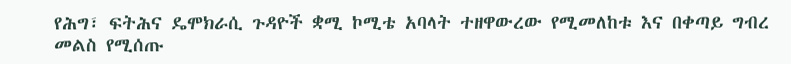የሕግ፣ ፍትሕና ዴሞክራሲ ጉዳዮች ቋሚ ኮሚቴ አባላት ተዘዋውረው የሚመለከቱ እና በቀጣይ ግብረ መልስ የሚሰጡ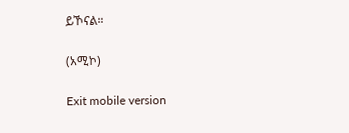ይኾናል።

(አሚኮ)

Exit mobile version